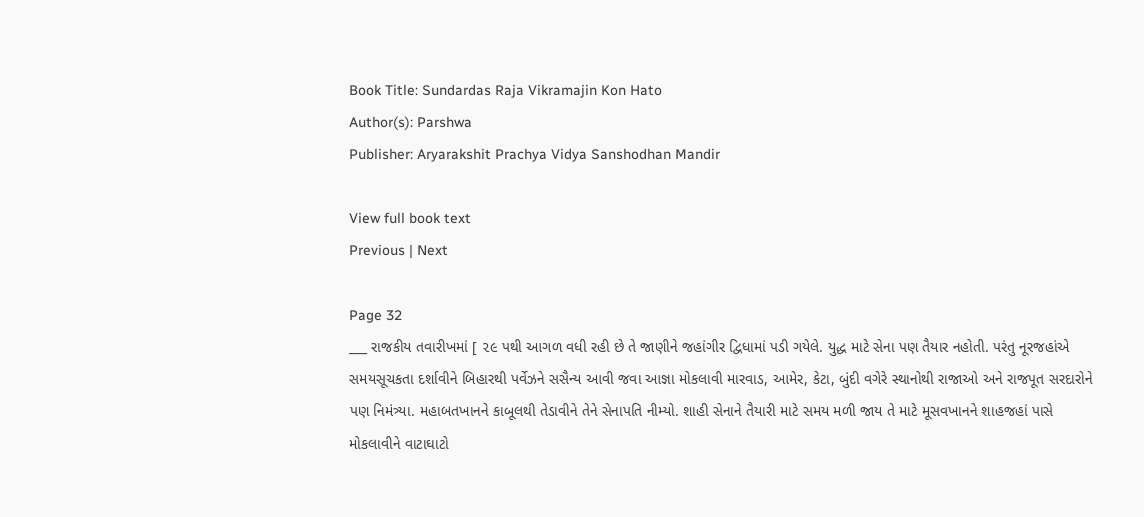Book Title: Sundardas Raja Vikramajin Kon Hato
Author(s): Parshwa
Publisher: Aryarakshit Prachya Vidya Sanshodhan Mandir

View full book text
Previous | Next

Page 32
___ રાજકીય તવારીખમાં [ ૨૯ પથી આગળ વધી રહી છે તે જાણીને જહાંગીર દ્વિધામાં પડી ગયેલે. યુદ્ધ માટે સેના પણ તૈયાર નહોતી. પરંતુ નૂરજહાંએ સમયસૂચકતા દર્શાવીને બિહારથી પર્વેઝને સસૈન્ય આવી જવા આજ્ઞા મોકલાવી મારવાડ, આમેર, કેટા, બુંદી વગેરે સ્થાનોથી રાજાઓ અને રાજપૂત સરદારોને પણ નિમંત્ર્યા. મહાબતખાનને કાબૂલથી તેડાવીને તેને સેનાપતિ નીમ્યો. શાહી સેનાને તૈયારી માટે સમય મળી જાય તે માટે મૂસવખાનને શાહજહાં પાસે મોકલાવીને વાટાઘાટો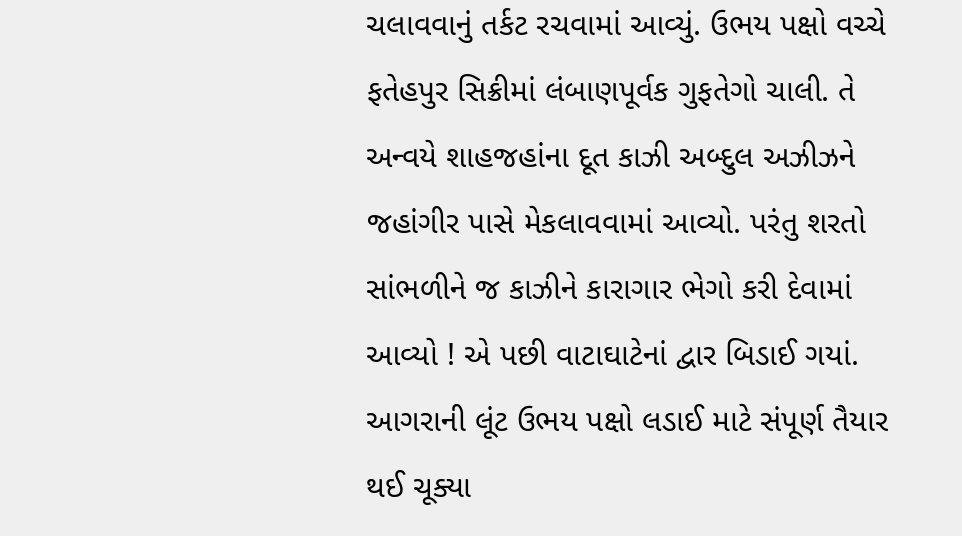ચલાવવાનું તર્કટ રચવામાં આવ્યું. ઉભય પક્ષો વચ્ચે ફતેહપુર સિક્રીમાં લંબાણપૂર્વક ગુફતેગો ચાલી. તે અન્વયે શાહજહાંના દૂત કાઝી અબ્દુલ અઝીઝને જહાંગીર પાસે મેકલાવવામાં આવ્યો. પરંતુ શરતો સાંભળીને જ કાઝીને કારાગાર ભેગો કરી દેવામાં આવ્યો ! એ પછી વાટાઘાટેનાં દ્વાર બિડાઈ ગયાં. આગરાની લૂંટ ઉભય પક્ષો લડાઈ માટે સંપૂર્ણ તૈયાર થઈ ચૂક્યા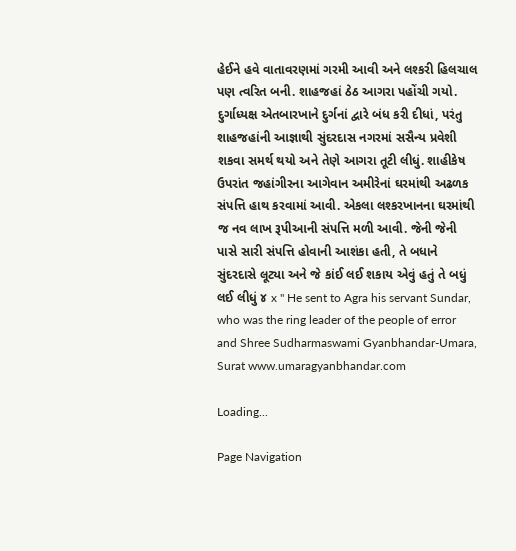હેઈને હવે વાતાવરણમાં ગરમી આવી અને લશ્કરી હિલચાલ પણ ત્વરિત બની. શાહજહાં ઠેઠ આગરા પહોંચી ગયો. દુર્ગાધ્યક્ષ એતબારખાને દુર્ગનાં દ્વારે બંધ કરી દીધાં, પરંતુ શાહજહાંની આજ્ઞાથી સુંદરદાસ નગરમાં સસૈન્ય પ્રવેશી શકવા સમર્થ થયો અને તેણે આગરા તૂટી લીધું. શાહીકેષ ઉપરાંત જહાંગીરના આગેવાન અમીરેનાં ઘરમાંથી અઢળક સંપત્તિ હાથ કરવામાં આવી. એકલા લશ્કરખાનના ઘરમાંથી જ નવ લાખ રૂપીઆની સંપત્તિ મળી આવી. જેની જેની પાસે સારી સંપત્તિ હોવાની આશંકા હતી, તે બધાને સુંદરદાસે લૂટ્યા અને જે કાંઈ લઈ શકાય એવું હતું તે બધું લઈ લીધું ૪ x " He sent to Agra his servant Sundar, who was the ring leader of the people of error and Shree Sudharmaswami Gyanbhandar-Umara, Surat www.umaragyanbhandar.com

Loading...

Page Navigation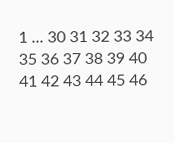1 ... 30 31 32 33 34 35 36 37 38 39 40 41 42 43 44 45 46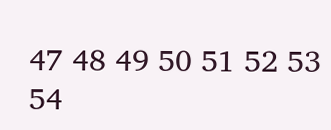47 48 49 50 51 52 53 54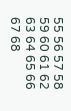55 56 57 58 59 60 61 62 63 64 65 66 67 68